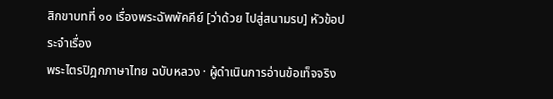สิกขาบทที่ ๑๐ เรื่องพระฉัพพัคคีย์ [ว่าด้วย ไปสู่สนามรบ] หัวข้อประจำเรื่อง
พระไตรปิฎกภาษาไทย ฉบับหลวง · ผู้ดำเนินการอ่านข้อเท็จจริง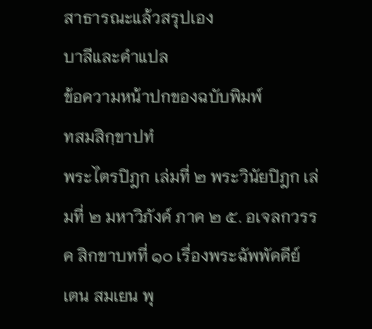สาธารณะแล้วสรุปเอง
บาลีและคำแปล
ข้อความหน้าปกของฉบับพิมพ์
ทสมสิกฺขาปทํ
พระไตรปิฎก เล่มที่ ๒ พระวินัยปิฎก เล่มที่ ๒ มหาวิภังค์ ภาค ๒ ๕. อเจลกวรรค สิกขาบทที่ ๑๐ เรื่องพระฉัพพัคคีย์
เตน สมเยน พุ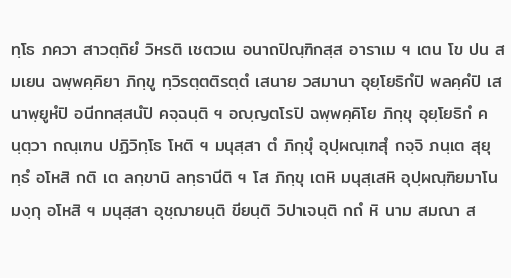ทฺโธ ภควา สาวตฺถิยํ วิหรติ เชตวเน อนาถปิณฺฑิกสฺส อาราเม ฯ เตน โข ปน สมเยน ฉพฺพคฺคิยา ภิกฺขู ทฺวิรตฺตติรตฺตํ เสนาย วสมานา อุยฺโยธิกํปิ พลคฺคํปิ เสนาพฺยูหํปิ อนีกทสฺสนํปิ คจฺฉนฺติ ฯ อญฺญตโรปิ ฉพฺพคฺคิโย ภิกฺขุ อุยฺโยธิกํ คนฺตฺวา กณฺเฑน ปฏิวิทฺโธ โหติ ฯ มนุสฺสา ตํ ภิกฺขุํ อุปฺผณฺเฑสุํ กจฺจิ ภนฺเต สุยุทฺธํ อโหสิ กติ เต ลกฺขานิ ลทฺธานีติ ฯ โส ภิกฺขุ เตหิ มนุสฺเสหิ อุปฺผณฺฑิยมาโน มงฺกุ อโหสิ ฯ มนุสฺสา อุชฺฌายนฺติ ขียนฺติ วิปาเจนฺติ กถํ หิ นาม สมณา ส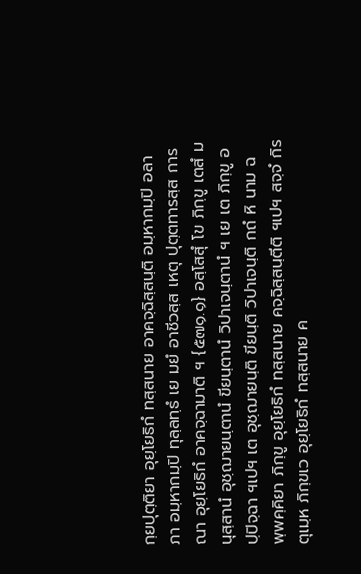กฺยปุตฺติยา อุยฺโยธิกํ ทสฺสนาย อาคจฺฉิสฺสนฺติ อมฺหากมฺปิ อลาภา อมฺหากมฺปิ ทุลฺลทฺธํ เย มยํ อาชีวสฺส เหตุ ปุตฺตทารสฺส การณา อุยฺโยธิกํ อาคจฺฉามาติ ฯ {๕๗๑.๑} อสฺโสสุํ โข ภิกฺขู เตสํ มนุสฺสานํ อุชฺฌายนฺตานํ ขียนฺตานํ วิปาเจนฺตานํ ฯ เย เต ภิกฺขู อปฺปิจฺฉา ฯเปฯ เต อุชฺฌายนฺติ ขียนฺติ วิปาเจนฺติ กถํ หิ นาม ฉพฺพคฺคิยา ภิกฺขู อุยฺโยธิกํ ทสฺสนาย คจฺฉิสฺสนฺตีติ ฯเปฯ สจฺจํ กิร ตุเมฺห ภิกฺขเว อุยฺโยธิกํ ทสฺสนาย ค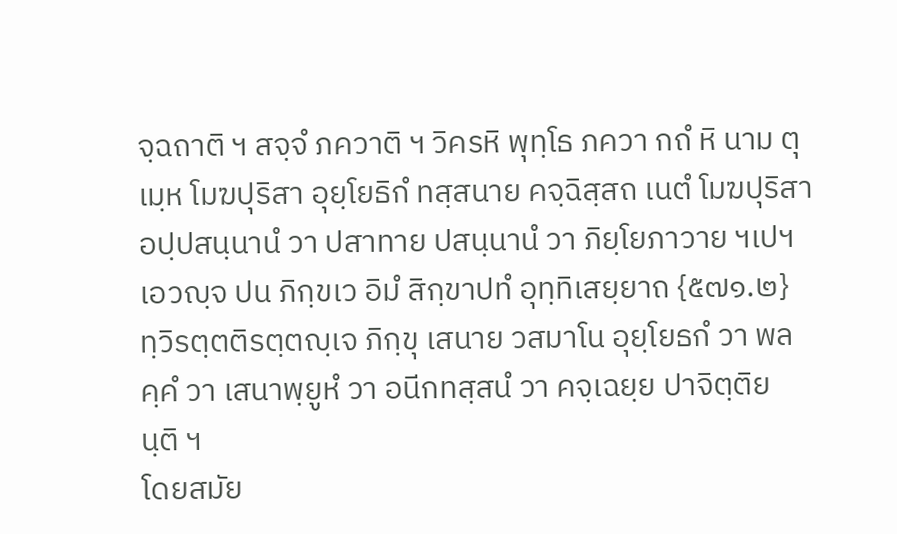จฺฉถาติ ฯ สจฺจํ ภควาติ ฯ วิครหิ พุทฺโธ ภควา กถํ หิ นาม ตุเมฺห โมฆปุริสา อุยฺโยธิกํ ทสฺสนาย คจฺฉิสฺสถ เนตํ โมฆปุริสา อปฺปสนฺนานํ วา ปสาทาย ปสนฺนานํ วา ภิยฺโยภาวาย ฯเปฯ เอวญฺจ ปน ภิกฺขเว อิมํ สิกฺขาปทํ อุทฺทิเสยฺยาถ {๕๗๑.๒} ทฺวิรตฺตติรตฺตญฺเจ ภิกฺขุ เสนาย วสมาโน อุยฺโยธกํ วา พลคฺคํ วา เสนาพฺยูหํ วา อนีกทสฺสนํ วา คจฺเฉยฺย ปาจิตฺติยนฺติ ฯ
โดยสมัย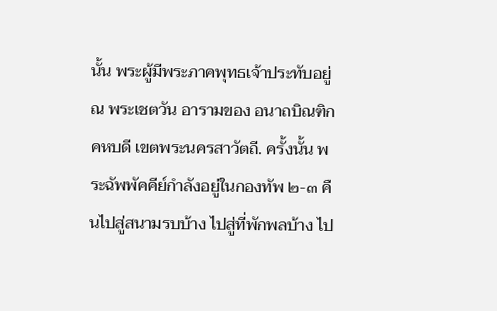นั้น พระผู้มีพระภาคพุทธเจ้าประทับอยู่ ณ พระเชตวัน อารามของ อนาถบิณฑิกคหบดี เขตพระนครสาวัตถี. ครั้งนั้น พระฉัพพัคคีย์กำลังอยู่ในกองทัพ ๒-๓ คืนไปสู่สนามรบบ้าง ไปสู่ที่พักพลบ้าง ไป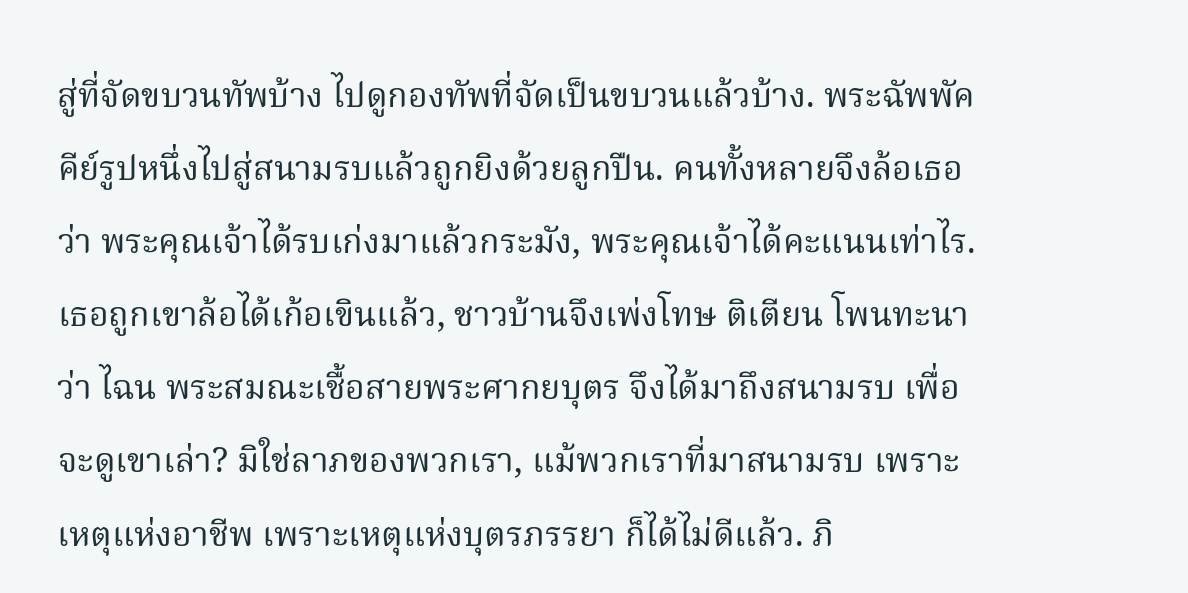สู่ที่จัดขบวนทัพบ้าง ไปดูกองทัพที่จัดเป็นขบวนแล้วบ้าง. พระฉัพพัคคีย์รูปหนึ่งไปสู่สนามรบแล้วถูกยิงด้วยลูกปืน. คนทั้งหลายจึงล้อเธอว่า พระคุณเจ้าได้รบเก่งมาแล้วกระมัง, พระคุณเจ้าได้คะแนนเท่าไร. เธอถูกเขาล้อได้เก้อเขินแล้ว, ชาวบ้านจึงเพ่งโทษ ติเตียน โพนทะนาว่า ไฉน พระสมณะเชื้อสายพระศากยบุตร จึงได้มาถึงสนามรบ เพื่อจะดูเขาเล่า? มิใช่ลาภของพวกเรา, แม้พวกเราที่มาสนามรบ เพราะเหตุแห่งอาชีพ เพราะเหตุแห่งบุตรภรรยา ก็ได้ไม่ดีแล้ว. ภิ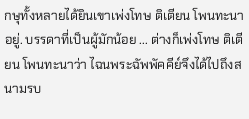กษุทั้งหลายได้ยินเขาเพ่งโทษ ติเตียน โพนทะนาอยู่. บรรดาที่เป็นผู้มักน้อย ... ต่างก็เพ่งโทษ ติเตียน โพนทะนาว่า ไฉนพระฉัพพัคคีย์จึงได้ไปถึงสนามรบ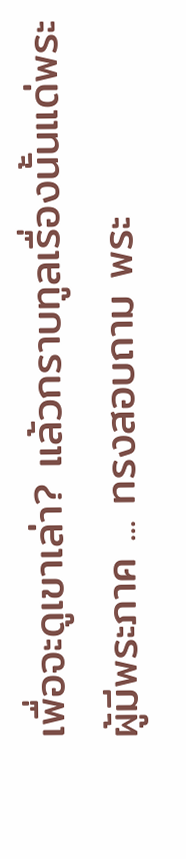เพื่อจะดูเขาเล่า? แล้วกราบทูลเรื่องนั้นแด่พระผู้มีพระภาค ... ทรงสอบถาม พระ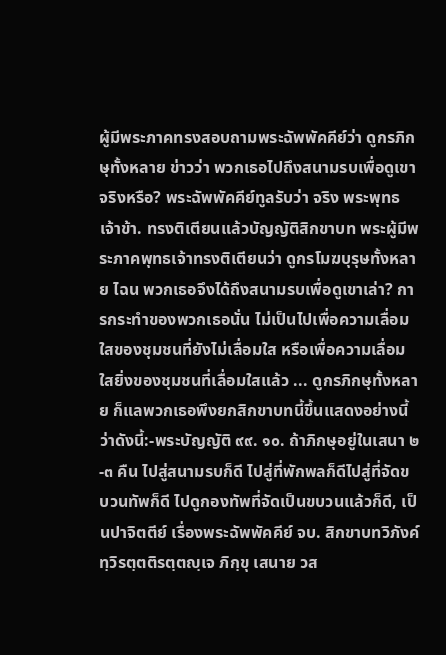ผู้มีพระภาคทรงสอบถามพระฉัพพัคคีย์ว่า ดูกรภิกษุทั้งหลาย ข่าวว่า พวกเธอไปถึงสนามรบเพื่อดูเขา จริงหรือ? พระฉัพพัคคีย์ทูลรับว่า จริง พระพุทธเจ้าข้า. ทรงติเตียนแล้วบัญญัติสิกขาบท พระผู้มีพระภาคพุทธเจ้าทรงติเตียนว่า ดูกรโมฆบุรุษทั้งหลาย ไฉน พวกเธอจึงได้ถึงสนามรบเพื่อดูเขาเล่า? การกระทำของพวกเธอนั่น ไม่เป็นไปเพื่อความเลื่อมใสของชุมชนที่ยังไม่เลื่อมใส หรือเพื่อความเลื่อมใสยิ่งของชุมชนที่เลื่อมใสแล้ว ... ดูกรภิกษุทั้งหลาย ก็แลพวกเธอพึงยกสิกขาบทนี้ขึ้นแสดงอย่างนี้ ว่าดังนี้:-พระบัญญัติ ๙๙. ๑๐. ถ้าภิกษุอยู่ในเสนา ๒-๓ คืน ไปสู่สนามรบก็ดี ไปสู่ที่พักพลก็ดีไปสู่ที่จัดขบวนทัพก็ดี ไปดูกองทัพที่จัดเป็นขบวนแล้วก็ดี, เป็นปาจิตตีย์ เรื่องพระฉัพพัคคีย์ จบ. สิกขาบทวิภังค์
ทฺวิรตฺตติรตฺตญฺเจ ภิกฺขุ เสนาย วส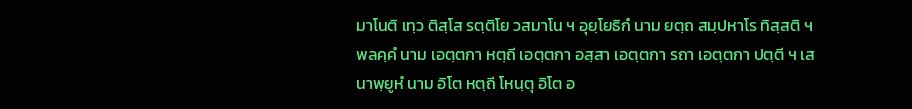มาโนติ เทฺว ติสฺโส รตฺติโย วสมาโน ฯ อุยฺโยธิกํ นาม ยตฺถ สมฺปหาโร ทิสฺสติ ฯ พลคฺคํ นาม เอตฺตกา หตฺถี เอตฺตกา อสฺสา เอตฺตกา รถา เอตฺตกา ปตฺตี ฯ เสนาพฺยูหํ นาม อิโต หตฺถี โหนฺตุ อิโต อ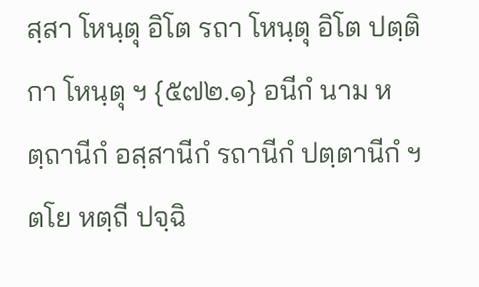สฺสา โหนฺตุ อิโต รถา โหนฺตุ อิโต ปตฺติกา โหนฺตุ ฯ {๕๗๒.๑} อนีกํ นาม หตฺถานีกํ อสฺสานีกํ รถานีกํ ปตฺตานีกํ ฯ ตโย หตฺถี ปจฺฉิ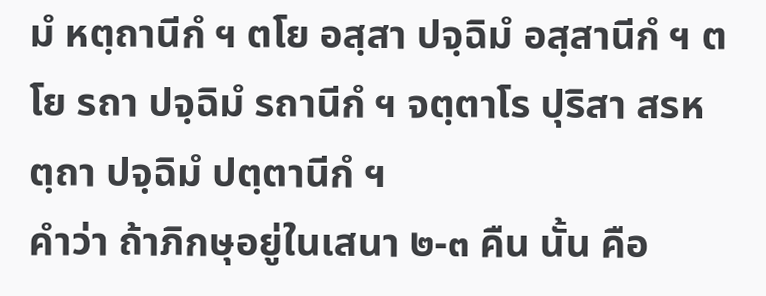มํ หตฺถานีกํ ฯ ตโย อสฺสา ปจฺฉิมํ อสฺสานีกํ ฯ ตโย รถา ปจฺฉิมํ รถานีกํ ฯ จตฺตาโร ปุริสา สรหตฺถา ปจฺฉิมํ ปตฺตานีกํ ฯ
คำว่า ถ้าภิกษุอยู่ในเสนา ๒-๓ คืน นั้น คือ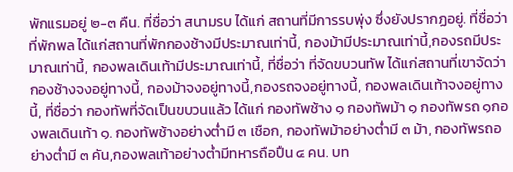พักแรมอยู่ ๒-๓ คืน. ที่ชื่อว่า สนามรบ ได้แก่ สถานที่มีการรบพุ่ง ซึ่งยังปรากฏอยู่. ที่ชื่อว่า ที่พักพล ได้แก่สถานที่พักกองช้างมีประมาณเท่านี้, กองม้ามีประมาณเท่านี้,กองรถมีประมาณเท่านี้, กองพลเดินเท้ามีประมาณเท่านี้, ที่ชื่อว่า ที่จัดขบวนทัพ ได้แก่สถานที่เขาจัดว่า กองช้างจงอยู่ทางนี้, กองม้าจงอยู่ทางนี้,กองรถจงอยู่ทางนี้, กองพลเดินเท้าจงอยู่ทางนี้, ที่ชื่อว่า กองทัพที่จัดเป็นขบวนแล้ว ได้แก่ กองทัพช้าง ๑ กองทัพม้า ๑ กองทัพรถ ๑กองพลเดินเท้า ๑. กองทัพช้างอย่างต่ำมี ๓ เชือก, กองทัพม้าอย่างต่ำมี ๓ ม้า, กองทัพรถอย่างต่ำมี ๓ คัน,กองพลเท้าอย่างต่ำมีทหารถือปืน ๔ คน. บท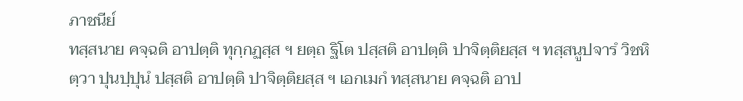ภาชนีย์
ทสฺสนาย คจฺฉติ อาปตฺติ ทุกฺกฏสฺส ฯ ยตฺถ ฐิโต ปสฺสติ อาปตฺติ ปาจิตฺติยสฺส ฯ ทสฺสนูปจารํ วิชหิตฺวา ปุนปฺปุนํ ปสฺสติ อาปตฺติ ปาจิตฺติยสฺส ฯ เอกเมกํ ทสฺสนาย คจฺฉติ อาป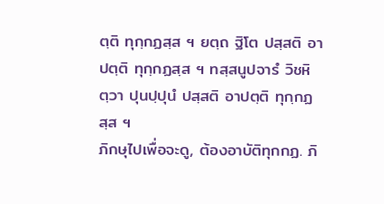ตฺติ ทุกฺกฏสฺส ฯ ยตฺถ ฐิโต ปสฺสติ อาปตฺติ ทุกฺกฏสฺส ฯ ทสฺสนูปจารํ วิชหิตฺวา ปุนปฺปุนํ ปสฺสติ อาปตฺติ ทุกฺกฏสฺส ฯ
ภิกษุไปเพื่อจะดู, ต้องอาบัติทุกกฏ. ภิ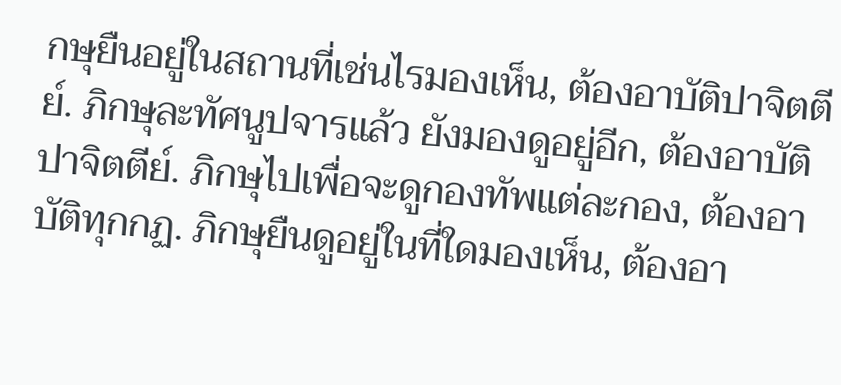กษุยืนอยู่ในสถานที่เช่นไรมองเห็น, ต้องอาบัติปาจิตตีย์. ภิกษุละทัศนูปจารแล้ว ยังมองดูอยู่อีก, ต้องอาบัติปาจิตตีย์. ภิกษุไปเพื่อจะดูกองทัพแต่ละกอง, ต้องอาบัติทุกกฏ. ภิกษุยืนดูอยู่ในที่ใดมองเห็น, ต้องอา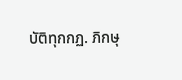บัติทุกกฏ. ภิกษุ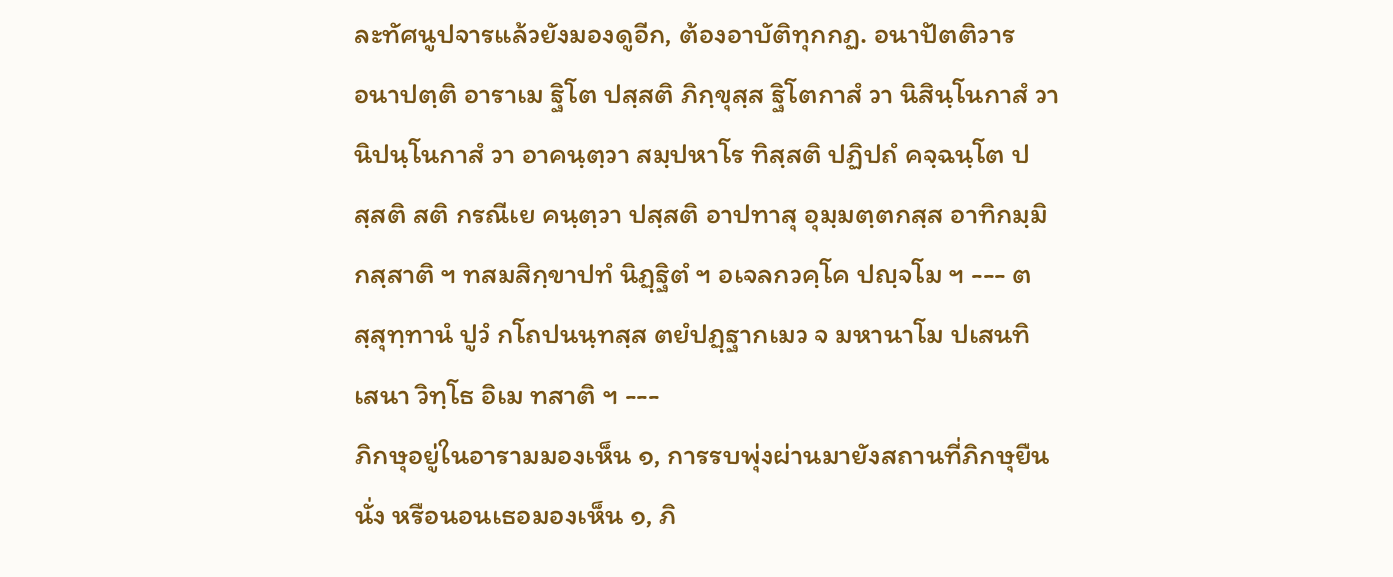ละทัศนูปจารแล้วยังมองดูอีก, ต้องอาบัติทุกกฏ. อนาปัตติวาร
อนาปตฺติ อาราเม ฐิโต ปสฺสติ ภิกฺขุสฺส ฐิโตกาสํ วา นิสินฺโนกาสํ วา นิปนฺโนกาสํ วา อาคนฺตฺวา สมฺปหาโร ทิสฺสติ ปฏิปถํ คจฺฉนฺโต ปสฺสติ สติ กรณีเย คนฺตฺวา ปสฺสติ อาปทาสุ อุมฺมตฺตกสฺส อาทิกมฺมิกสฺสาติ ฯ ทสมสิกฺขาปทํ นิฏฺฐิตํ ฯ อเจลกวคฺโค ปญฺจโม ฯ --- ตสฺสุทฺทานํ ปูวํ กโถปนนฺทสฺส ตยํปฏฺฐากเมว จ มหานาโม ปเสนทิ เสนา วิทฺโธ อิเม ทสาติ ฯ ---
ภิกษุอยู่ในอารามมองเห็น ๑, การรบพุ่งผ่านมายังสถานที่ภิกษุยืน นั่ง หรือนอนเธอมองเห็น ๑, ภิ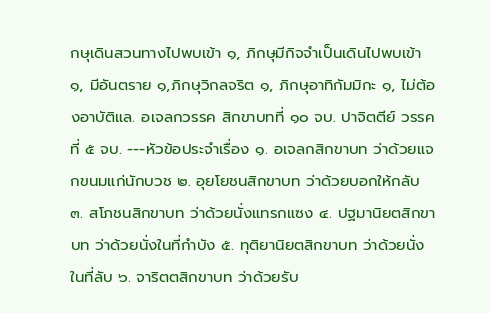กษุเดินสวนทางไปพบเข้า ๑, ภิกษุมีกิจจำเป็นเดินไปพบเข้า ๑, มีอันตราย ๑,ภิกษุวิกลจริต ๑, ภิกษุอาทิกัมมิกะ ๑, ไม่ต้องอาบัติแล. อเจลกวรรค สิกขาบทที่ ๑๐ จบ. ปาจิตตีย์ วรรคที่ ๕ จบ. ---หัวข้อประจำเรื่อง ๑. อเจลกสิกขาบท ว่าด้วยแจกขนมแก่นักบวช ๒. อุยโยชนสิกขาบท ว่าด้วยบอกให้กลับ ๓. สโภชนสิกขาบท ว่าด้วยนั่งแทรกแซง ๔. ปฐมานิยตสิกขาบท ว่าด้วยนั่งในที่กำบัง ๕. ทุติยานิยตสิกขาบท ว่าด้วยนั่งในที่ลับ ๖. จาริตตสิกขาบท ว่าด้วยรับ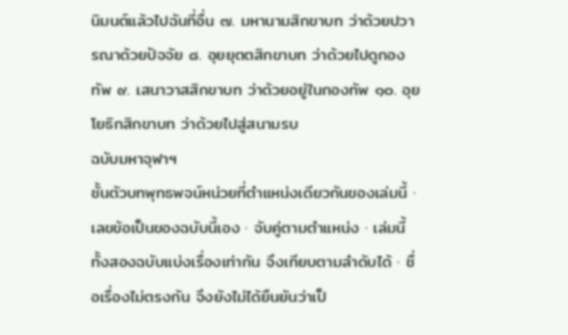นิมนต์แล้วไปฉันที่อื่น ๗. มหานามสิกขาบท ว่าด้วยปวารณาด้วยปัจจัย ๘. อุยยุตตสิกขาบท ว่าด้วยไปดูกองทัพ ๙. เสนาวาสสิกขาบท ว่าด้วยอยู่ในกองทัพ ๑๐. อุยโยธิกสิกขาบท ว่าด้วยไปสู่สนามรบ
ฉบับมหาจุฬาฯ
ชั้นตัวบทพุทธพจน์หน่วยที่ตำแหน่งเดียวกันของเล่มนี้ · เลขข้อเป็นของฉบับนี้เอง · จับคู่ตามตำแหน่ง · เล่มนี้ทั้งสองฉบับแบ่งเรื่องเท่ากัน จึงเทียบตามลำดับได้ · ชื่อเรื่องไม่ตรงกัน จึงยังไม่ได้ยืนยันว่าเป็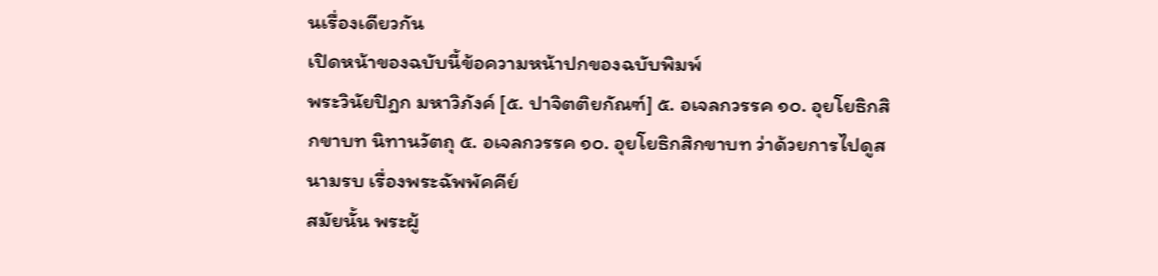นเรื่องเดียวกัน
เปิดหน้าของฉบับนี้ข้อความหน้าปกของฉบับพิมพ์
พระวินัยปิฎก มหาวิภังค์ [๕. ปาจิตติยกัณฑ์] ๕. อเจลกวรรค ๑๐. อุยโยธิกสิกขาบท นิทานวัตถุ ๕. อเจลกวรรค ๑๐. อุยโยธิกสิกขาบท ว่าด้วยการไปดูสนามรบ เรื่องพระฉัพพัคคีย์
สมัยนั้น พระผู้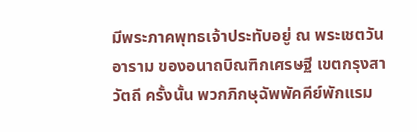มีพระภาคพุทธเจ้าประทับอยู่ ณ พระเชตวัน อาราม ของอนาถบิณฑิกเศรษฐี เขตกรุงสาวัตถี ครั้งนั้น พวกภิกษุฉัพพัคคีย์พักแรม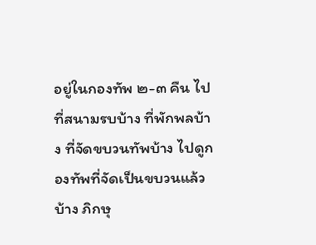อยู่ในกองทัพ ๒-๓ คืน ไปที่สนามรบบ้าง ที่พักพลบ้าง ที่จัดขบวนทัพบ้าง ไปดูกองทัพที่จัดเป็นขบวนแล้วบ้าง ภิกษุ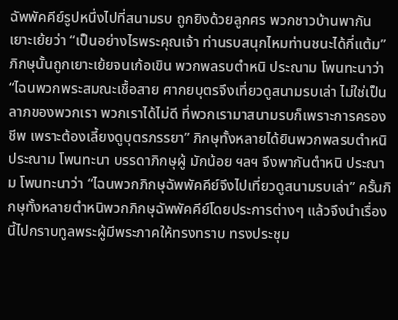ฉัพพัคคีย์รูปหนึ่งไปที่สนามรบ ถูกยิงด้วยลูกศร พวกชาวบ้านพากันเยาะเย้ยว่า “เป็นอย่างไรพระคุณเจ้า ท่านรบสนุกไหมท่านชนะได้กี่แต้ม” ภิกษุนั้นถูกเยาะเย้ยจนเก้อเขิน พวกพลรบตำหนิ ประณาม โพนทะนาว่า “ไฉนพวกพระสมณะเชื้อสาย ศากยบุตรจึงเที่ยวดูสนามรบเล่า ไม่ใช่เป็นลาภของพวกเรา พวกเราได้ไม่ดี ที่พวกเรามาสนามรบก็เพราะการครองชีพ เพราะต้องเลี้ยงดูบุตรภรรยา” ภิกษุทั้งหลายได้ยินพวกพลรบตำหนิ ประณาม โพนทะนา บรรดาภิกษุผู้ มักน้อย ฯลฯ จึงพากันตำหนิ ประณาม โพนทะนาว่า “ไฉนพวกภิกษุฉัพพัคคีย์จึงไปเที่ยวดูสนามรบเล่า” ครั้นภิกษุทั้งหลายตำหนิพวกภิกษุฉัพพัคคีย์โดยประการต่างๆ แล้วจึงนำเรื่องนี้ไปกราบทูลพระผู้มีพระภาคให้ทรงทราบ ทรงประชุม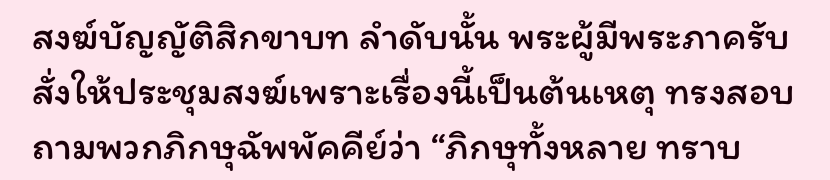สงฆ์บัญญัติสิกขาบท ลำดับนั้น พระผู้มีพระภาครับสั่งให้ประชุมสงฆ์เพราะเรื่องนี้เป็นต้นเหตุ ทรงสอบถามพวกภิกษุฉัพพัคคีย์ว่า “ภิกษุทั้งหลาย ทราบ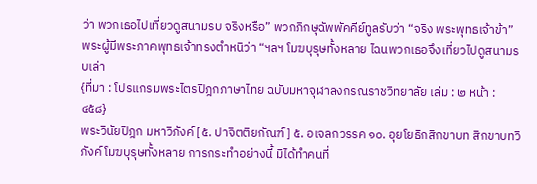ว่า พวกเธอไปเที่ยวดูสนามรบ จริงหรือ” พวกภิกษุฉัพพัคคีย์ทูลรับว่า “จริง พระพุทธเจ้าข้า” พระผู้มีพระภาคพุทธเจ้าทรงตำหนิว่า “ฯลฯ โมฆบุรุษทั้งหลาย ไฉนพวกเธอจึงเที่ยวไปดูสนามรบเล่า
{ที่มา : โปรแกรมพระไตรปิฎกภาษาไทย ฉบับมหาจุฬาลงกรณราชวิทยาลัย เล่ม : ๒ หน้า : ๔๕๘}
พระวินัยปิฎก มหาวิภังค์ [๕. ปาจิตติยกัณฑ์] ๕. อเจลกวรรค ๑๐. อุยโยธิกสิกขาบท สิกขาบทวิภังค์ โมฆบุรุษทั้งหลาย การกระทำอย่างนี้ มิได้ทำคนที่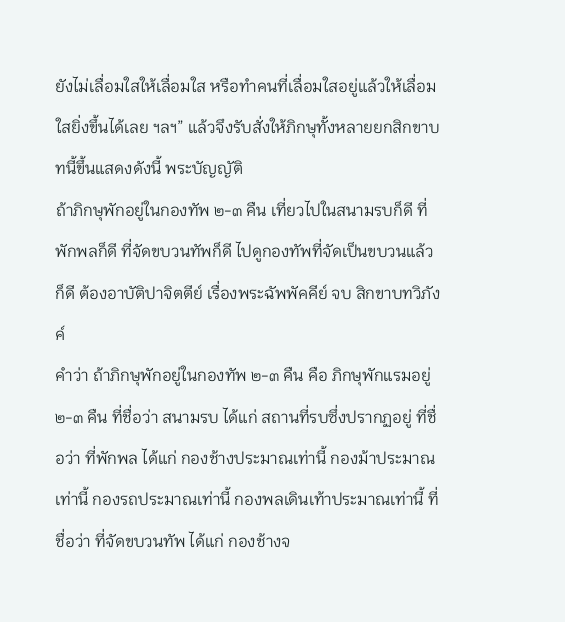ยังไม่เลื่อมใสให้เลื่อมใส หรือทำคนที่เลื่อมใสอยู่แล้วให้เลื่อมใสยิ่งขึ้นได้เลย ฯลฯ” แล้วจึงรับสั่งให้ภิกษุทั้งหลายยกสิกขาบทนี้ขึ้นแสดงดังนี้ พระบัญญัติ
ถ้าภิกษุพักอยู่ในกองทัพ ๒-๓ คืน เที่ยวไปในสนามรบก็ดี ที่พักพลก็ดี ที่จัดขบวนทัพก็ดี ไปดูกองทัพที่จัดเป็นขบวนแล้วก็ดี ต้องอาบัติปาจิตตีย์ เรื่องพระฉัพพัคคีย์ จบ สิกขาบทวิภังค์
คำว่า ถ้าภิกษุพักอยู่ในกองทัพ ๒-๓ คืน คือ ภิกษุพักแรมอยู่ ๒-๓ คืน ที่ชื่อว่า สนามรบ ได้แก่ สถานที่รบซึ่งปรากฏอยู่ ที่ชื่อว่า ที่พักพล ได้แก่ กองช้างประมาณเท่านี้ กองม้าประมาณเท่านี้ กองรถประมาณเท่านี้ กองพลเดินเท้าประมาณเท่านี้ ที่ชื่อว่า ที่จัดขบวนทัพ ได้แก่ กองช้างจ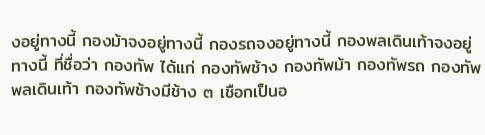งอยู่ทางนี้ กองม้าจงอยู่ทางนี้ กองรถจงอยู่ทางนี้ กองพลเดินเท้าจงอยู่ทางนี้ ที่ชื่อว่า กองทัพ ได้แก่ กองทัพช้าง กองทัพม้า กองทัพรถ กองทัพพลเดินเท้า กองทัพช้างมีช้าง ๓ เชือกเป็นอ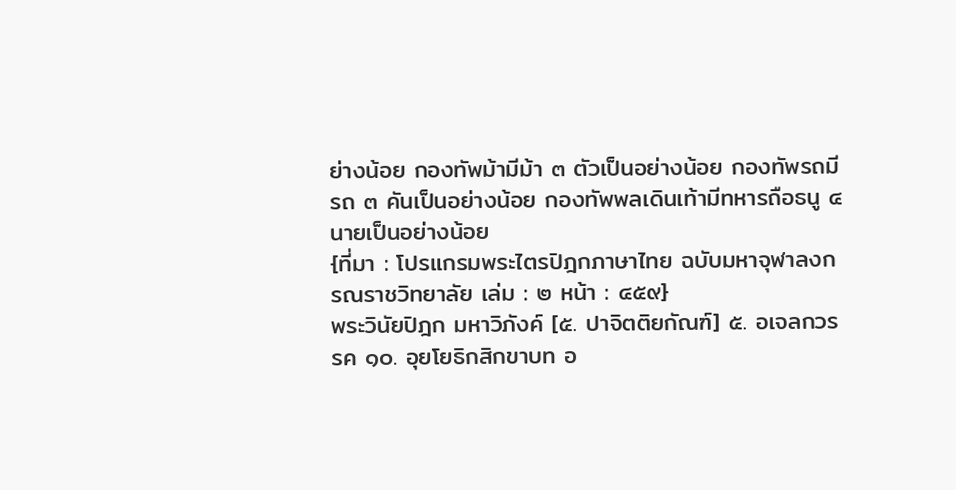ย่างน้อย กองทัพม้ามีม้า ๓ ตัวเป็นอย่างน้อย กองทัพรถมีรถ ๓ คันเป็นอย่างน้อย กองทัพพลเดินเท้ามีทหารถือธนู ๔ นายเป็นอย่างน้อย
{ที่มา : โปรแกรมพระไตรปิฎกภาษาไทย ฉบับมหาจุฬาลงกรณราชวิทยาลัย เล่ม : ๒ หน้า : ๔๕๙}
พระวินัยปิฎก มหาวิภังค์ [๕. ปาจิตติยกัณฑ์] ๕. อเจลกวรรค ๑๐. อุยโยธิกสิกขาบท อ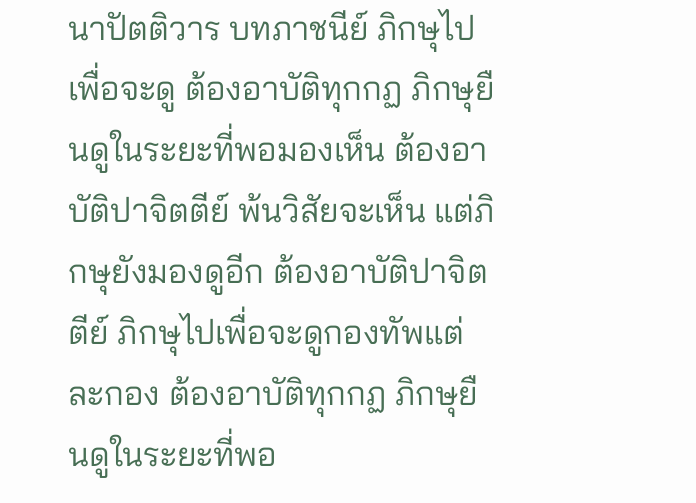นาปัตติวาร บทภาชนีย์ ภิกษุไปเพื่อจะดู ต้องอาบัติทุกกฏ ภิกษุยืนดูในระยะที่พอมองเห็น ต้องอาบัติปาจิตตีย์ พ้นวิสัยจะเห็น แต่ภิกษุยังมองดูอีก ต้องอาบัติปาจิตตีย์ ภิกษุไปเพื่อจะดูกองทัพแต่ละกอง ต้องอาบัติทุกกฏ ภิกษุยืนดูในระยะที่พอ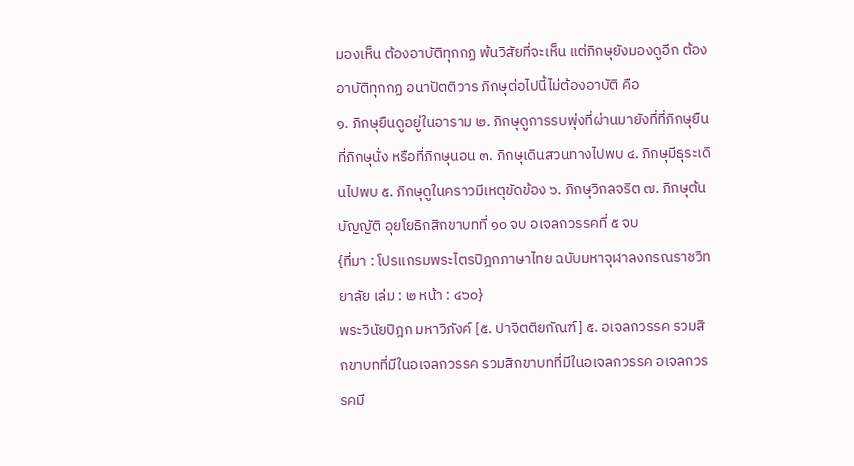มองเห็น ต้องอาบัติทุกกฏ พ้นวิสัยที่จะเห็น แต่ภิกษุยังมองดูอีก ต้องอาบัติทุกกฏ อนาปัตติวาร ภิกษุต่อไปนี้ไม่ต้องอาบัติ คือ
๑. ภิกษุยืนดูอยู่ในอาราม ๒. ภิกษุดูการรบพุ่งที่ผ่านมายังที่ที่ภิกษุยืน ที่ภิกษุนั่ง หรือที่ภิกษุนอน ๓. ภิกษุเดินสวนทางไปพบ ๔. ภิกษุมีธุระเดินไปพบ ๕. ภิกษุดูในคราวมีเหตุขัดข้อง ๖. ภิกษุวิกลจริต ๗. ภิกษุต้นบัญญัติ อุยโยธิกสิกขาบทที่ ๑๐ จบ อเจลกวรรคที่ ๕ จบ
{ที่มา : โปรแกรมพระไตรปิฎกภาษาไทย ฉบับมหาจุฬาลงกรณราชวิทยาลัย เล่ม : ๒ หน้า : ๔๖๐}
พระวินัยปิฎก มหาวิภังค์ [๕. ปาจิตติยกัณฑ์] ๕. อเจลกวรรค รวมสิกขาบทที่มีในอเจลกวรรค รวมสิกขาบทที่มีในอเจลกวรรค อเจลกวรรคมี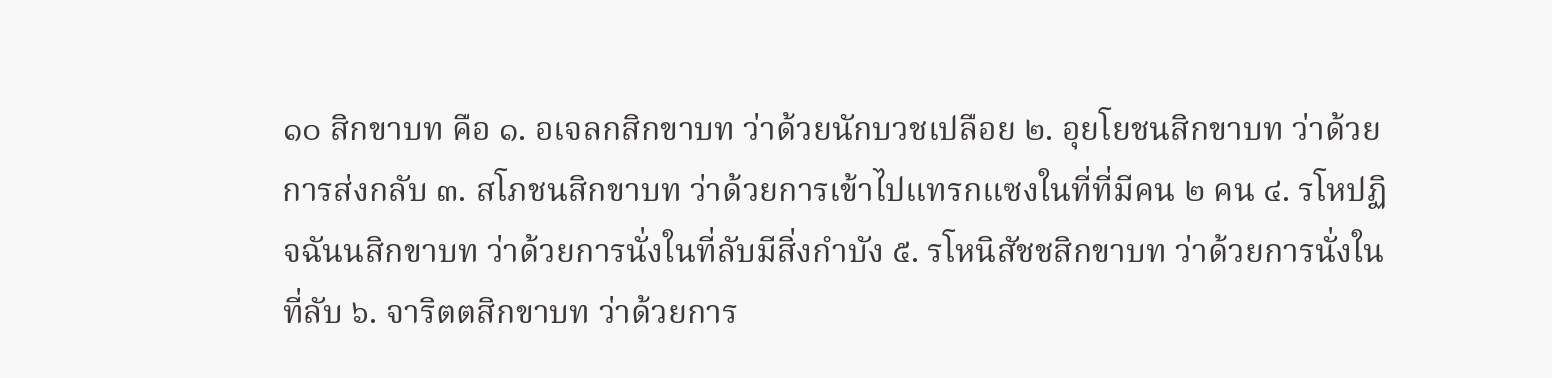๑๐ สิกขาบท คือ ๑. อเจลกสิกขาบท ว่าด้วยนักบวชเปลือย ๒. อุยโยชนสิกขาบท ว่าด้วยการส่งกลับ ๓. สโภชนสิกขาบท ว่าด้วยการเข้าไปแทรกแซงในที่ที่มีคน ๒ คน ๔. รโหปฏิจฉันนสิกขาบท ว่าด้วยการนั่งในที่ลับมีสิ่งกำบัง ๕. รโหนิสัชชสิกขาบท ว่าด้วยการนั่งในที่ลับ ๖. จาริตตสิกขาบท ว่าด้วยการ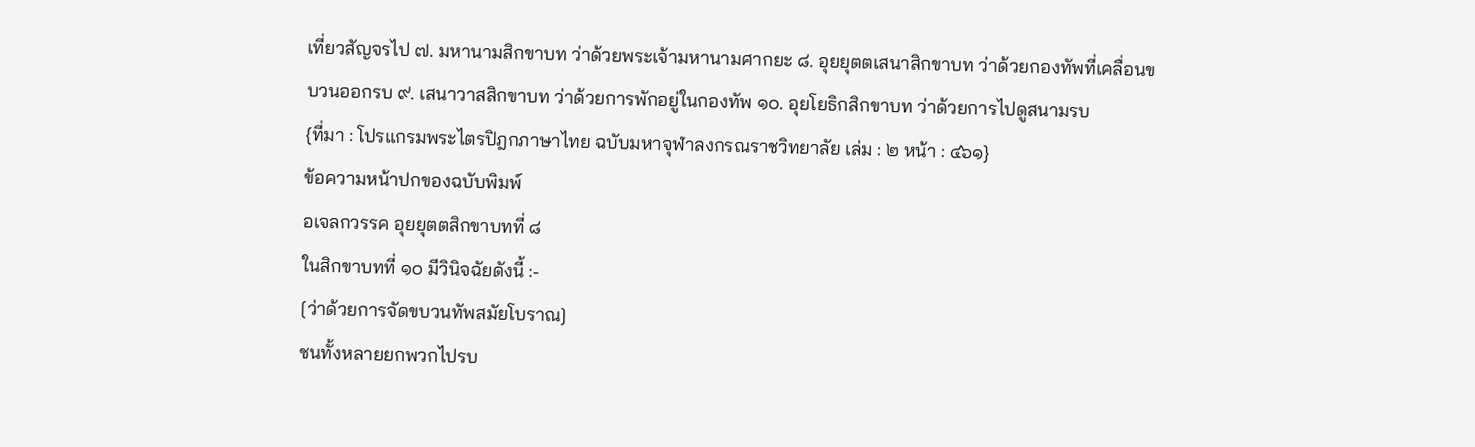เที่ยวสัญจรไป ๗. มหานามสิกขาบท ว่าด้วยพระเจ้ามหานามศากยะ ๘. อุยยุตตเสนาสิกขาบท ว่าด้วยกองทัพที่เคลื่อนขบวนออกรบ ๙. เสนาวาสสิกขาบท ว่าด้วยการพักอยู่ในกองทัพ ๑๐. อุยโยธิกสิกขาบท ว่าด้วยการไปดูสนามรบ
{ที่มา : โปรแกรมพระไตรปิฎกภาษาไทย ฉบับมหาจุฬาลงกรณราชวิทยาลัย เล่ม : ๒ หน้า : ๔๖๑}
ข้อความหน้าปกของฉบับพิมพ์
อเจลกวรรค อุยยุตตสิกขาบทที่ ๘
ในสิกขาบทที่ ๑๐ มีวินิจฉัยดังนี้ :-
[ว่าด้วยการจัดขบวนทัพสมัยโบราณ]
ชนทั้งหลายยกพวกไปรบ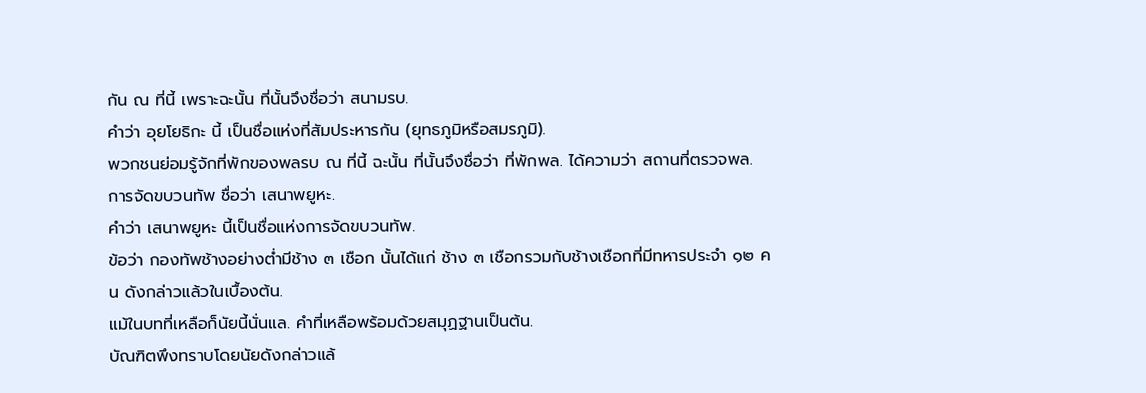กัน ณ ที่นี้ เพราะฉะนั้น ที่นั้นจึงชื่อว่า สนามรบ.
คำว่า อุยโยธิกะ นี้ เป็นชื่อแห่งที่สัมประหารกัน (ยุทธภูมิหรือสมรภูมิ).
พวกชนย่อมรู้จักที่พักของพลรบ ณ ที่นี้ ฉะนั้น ที่นั้นจึงชื่อว่า ที่พักพล. ได้ความว่า สถานที่ตรวจพล.
การจัดขบวนทัพ ชื่อว่า เสนาพยูหะ.
คำว่า เสนาพยูหะ นี้เป็นชื่อแห่งการจัดขบวนทัพ.
ข้อว่า กองทัพช้างอย่างต่ำมีช้าง ๓ เชือก นั้นได้แก่ ช้าง ๓ เชือกรวมกับช้างเชือกที่มีทหารประจำ ๑๒ คน ดังกล่าวแล้วในเบื้องต้น.
แม้ในบทที่เหลือก็นัยนี้นั่นแล. คำที่เหลือพร้อมด้วยสมุฏฐานเป็นต้น.
บัณฑิตพึงทราบโดยนัยดังกล่าวแล้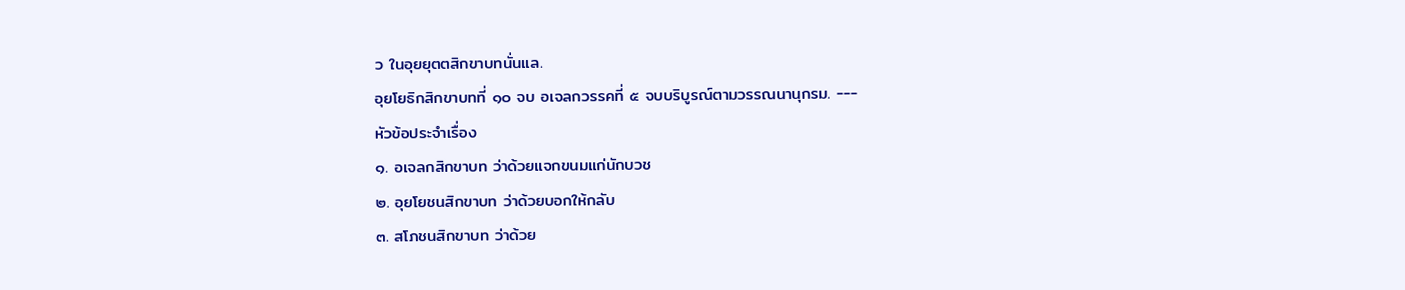ว ในอุยยุตตสิกขาบทนั่นแล.
อุยโยธิกสิกขาบทที่ ๑๐ จบ อเจลกวรรคที่ ๕ จบบริบูรณ์ตามวรรณนานุกรม. ---
หัวข้อประจำเรื่อง
๑. อเจลกสิกขาบท ว่าด้วยแจกขนมแก่นักบวช
๒. อุยโยชนสิกขาบท ว่าด้วยบอกให้กลับ
๓. สโภชนสิกขาบท ว่าด้วย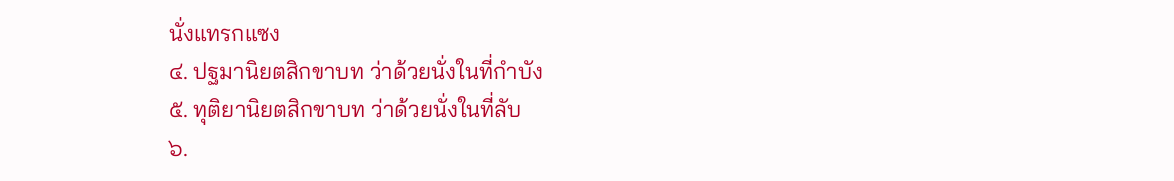นั่งแทรกแซง
๔. ปฐมานิยตสิกขาบท ว่าด้วยนั่งในที่กำบัง
๕. ทุติยานิยตสิกขาบท ว่าด้วยนั่งในที่ลับ
๖.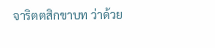จาริตตสิกขาบท ว่าด้วย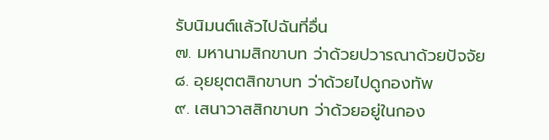รับนิมนต์แล้วไปฉันที่อื่น
๗. มหานามสิกขาบท ว่าด้วยปวารณาด้วยปัจจัย
๘. อุยยุตตสิกขาบท ว่าด้วยไปดูกองทัพ
๙. เสนาวาสสิกขาบท ว่าด้วยอยู่ในกอง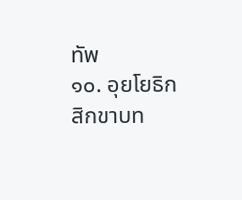ทัพ
๑๐. อุยโยธิกสิกขาบท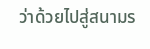ว่าด้วยไปสู่สนามร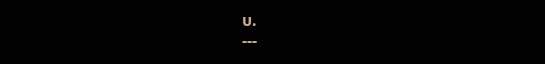บ.
---